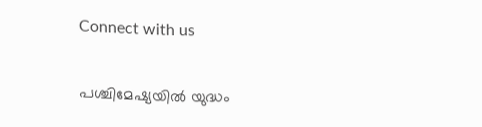Connect with us

പശ്ചിമേഷ്യയിൽ യുദ്ധം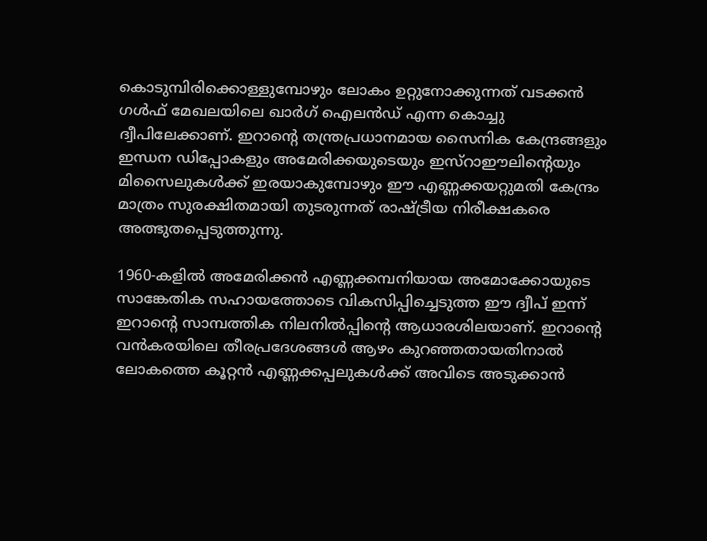കൊടുമ്പിരിക്കൊള്ളുമ്പോഴും ലോകം ഉറ്റുനോക്കുന്നത് വടക്കൻ ഗൾഫ് മേഖലയിലെ ഖാർഗ് ഐലൻഡ് എന്ന കൊച്ചു ദ്വീപിലേക്കാണ്. ഇറാന്റെ തന്ത്രപ്രധാനമായ സൈനിക കേന്ദ്രങ്ങളും ഇന്ധന ഡിപ്പോകളും അമേരിക്കയുടെയും ഇസ്റാഈലിന്റെയും മിസൈലുകൾക്ക് ഇരയാകുമ്പോഴും ഈ എണ്ണക്കയറ്റുമതി കേന്ദ്രം മാത്രം സുരക്ഷിതമായി തുടരുന്നത് രാഷ്ട്രീയ നിരീക്ഷകരെ അത്ഭുതപ്പെടുത്തുന്നു.

1960-കളിൽ അമേരിക്കൻ എണ്ണക്കമ്പനിയായ അമോക്കോയുടെ സാങ്കേതിക സഹായത്തോടെ വികസിപ്പിച്ചെടുത്ത ഈ ദ്വീപ് ഇന്ന് ഇറാന്റെ സാമ്പത്തിക നിലനിൽപ്പിന്റെ ആധാരശിലയാണ്. ഇറാന്റെ വൻകരയിലെ തീരപ്രദേശങ്ങൾ ആഴം കുറഞ്ഞതായതിനാൽ ലോകത്തെ കൂറ്റൻ എണ്ണക്കപ്പലുകൾക്ക് അവിടെ അടുക്കാൻ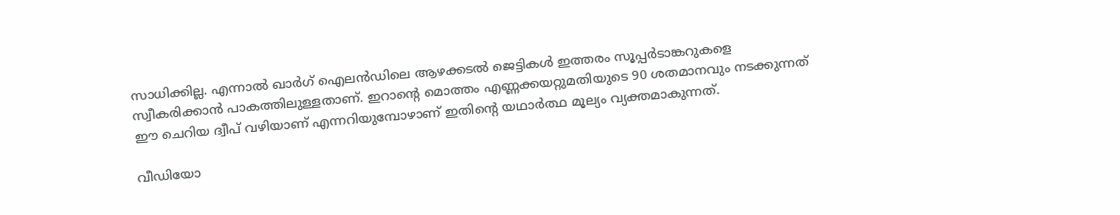സാധിക്കില്ല. എന്നാൽ ഖാർഗ് ഐലൻഡിലെ ആഴക്കടൽ ജെട്ടികൾ ഇത്തരം സൂപ്പർടാങ്കറുകളെ സ്വീകരിക്കാൻ പാകത്തിലുള്ളതാണ്. ഇറാന്റെ മൊത്തം എണ്ണക്കയറ്റുമതിയുടെ 90 ശതമാനവും നടക്കുന്നത് ഈ ചെറിയ ദ്വീപ് വഴിയാണ് എന്നറിയുമ്പോഴാണ് ഇതിന്റെ യഥാർത്ഥ മൂല്യം വ്യക്തമാകുന്നത്.

വീഡിയോ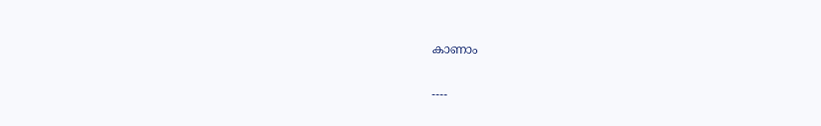കാണാം

----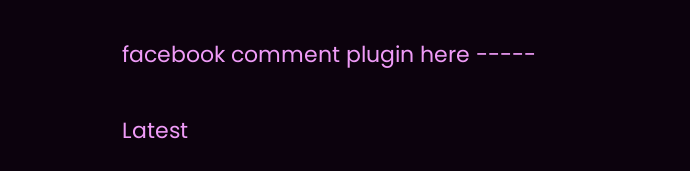facebook comment plugin here -----

Latest